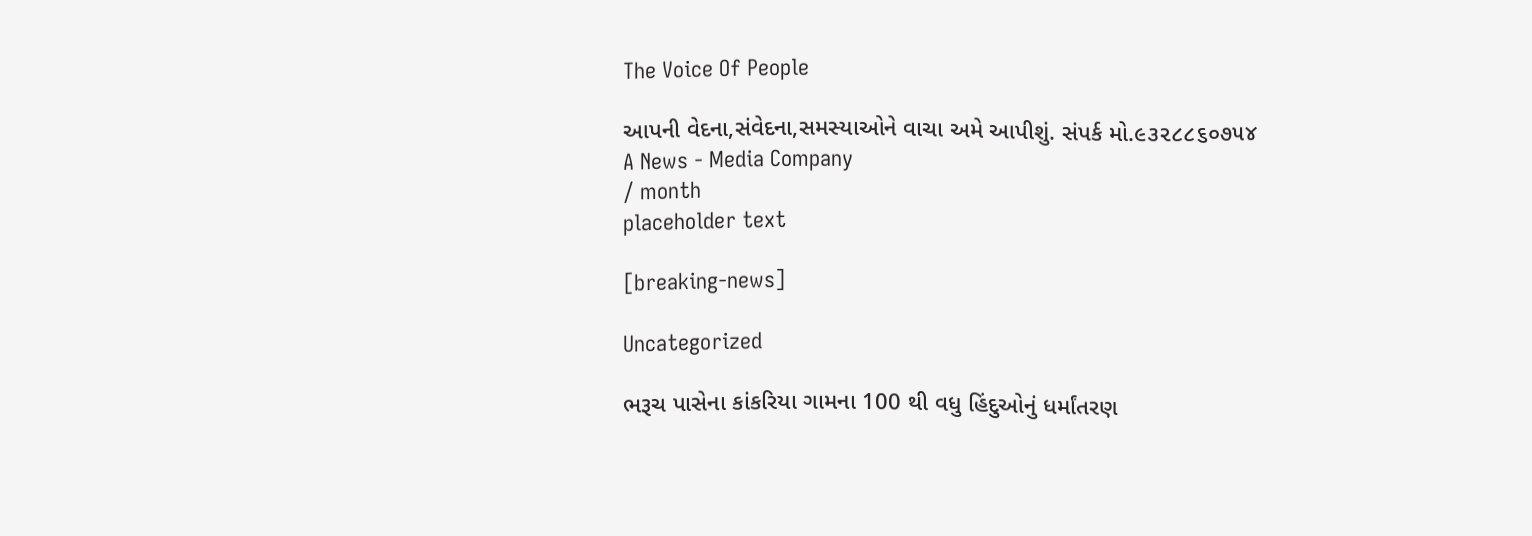The Voice Of People

આપની વેદના,સંવેદના,સમસ્યાઓને વાચા અમે આપીશું. સંપર્ક મો.૯૩૨૮૮૬૦૭૫૪
A News - Media Company
/ month
placeholder text

[breaking-news]

Uncategorized

ભરૂચ પાસેના કાંકરિયા ગામના 100 થી વધુ હિંદુઓનું ધર્માંતરણ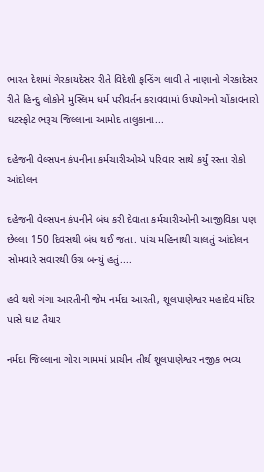ભારત દેશમાં ગેરકાયદેસર રીતે વિદેશી ફન્ડિંગ લાવી તે નાણાનો ગેરકાદેસર રીતે હિન્દુ લોકોને મુસ્લિમ ધર્મ પરીવર્તન કરાવવામાં ઉપયોગનો ચોંકાવનારો ઘટસ્ફોટ ભરૂચ જિલ્લાના આમોદ તાલુકાના...

દહેજની વેલ્સપન કંપનીના કર્મચારીઓએ પરિવાર સાથે કર્યું રસ્તા રોકો આંદોલન

દહેજની વેલ્સપન કંપનીને બંધ કરી દેવાતા કર્મચારીઓની આજીવિકા પણ છેલ્લા 150 દિવસથી બંધ થઈ જતા. પાંચ મહિનાથી ચાલતું આંદોલન સોમવારે સવારથી ઉગ્ર બન્યું હતું....

હવે થશે ગંગા આરતીની જેમ નર્મદા આરતી, શૂલપાણેશ્વર મહાદેવ મંદિર પાસે ઘાટ તૈયાર

નર્મદા જિલ્લાના ગોરા ગામમાં પ્રાચીન તીર્થ શૂલપાણેશ્વર નજીક ભવ્ય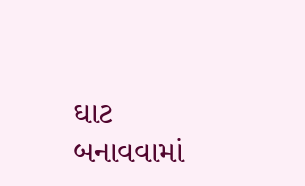ઘાટ બનાવવામાં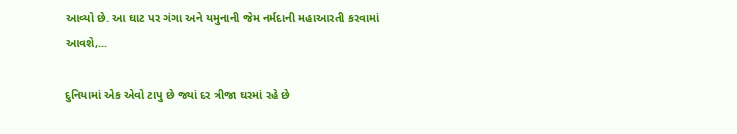આવ્યો છે. આ ઘાટ પર ગંગા અને યમુનાની જેમ નર્મદાની મહાઆરતી કરવામાં આવશે,...

દુનિયામાં એક એવો ટાપુ છે જ્યાં દર ત્રીજા ઘરમાં રહે છે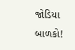જોડિયા બાળકો!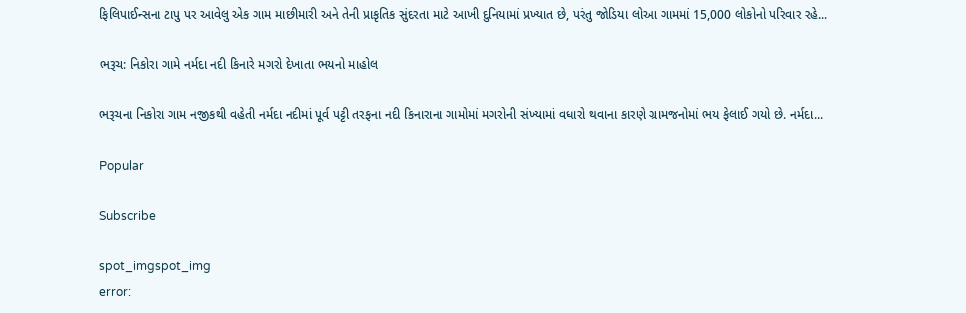ફિલિપાઈન્સના ટાપુ પર આવેલુ એક ગામ માછીમારી અને તેની પ્રાકૃતિક સુંદરતા માટે આખી દુનિયામાં પ્રખ્યાત છે, પરંતુ જોડિયા લોઆ ગામમાં 15,000 લોકોનો પરિવાર રહે...

ભરૂચ: નિકોરા ગામે નર્મદા નદી કિનારે મગરો દેખાતા ભયનો માહોલ

ભરૂચના નિકોરા ગામ નજીકથી વહેતી નર્મદા નદીમાં પૂર્વ પટ્ટી તરફના નદી કિનારાના ગામોમાં મગરોની સંખ્યામાં વધારો થવાના કારણે ગ્રામજનોમાં ભય ફેલાઈ ગયો છે. નર્મદા...

Popular

Subscribe

spot_imgspot_img
error: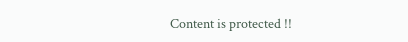Content is protected !!